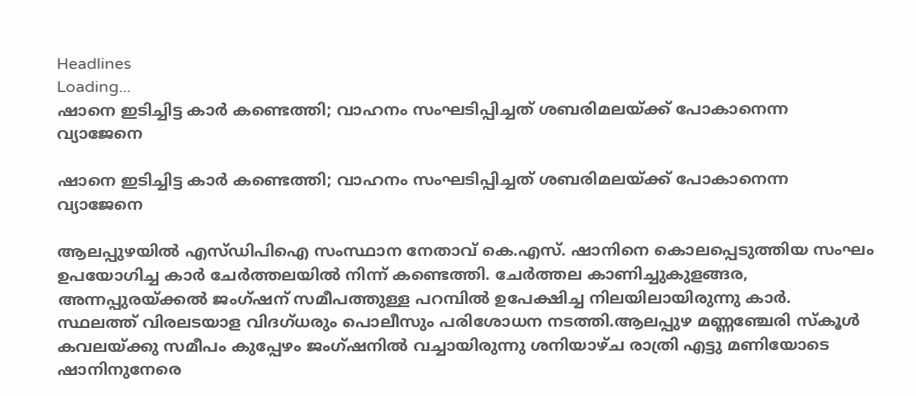Headlines
Loading...
ഷാനെ ഇടിച്ചിട്ട കാർ കണ്ടെത്തി; വാഹനം സംഘടിപ്പിച്ചത് ശബരിമലയ്ക്ക് പോകാനെന്ന വ്യാജേനെ

ഷാനെ ഇടിച്ചിട്ട കാർ കണ്ടെത്തി; വാഹനം സംഘടിപ്പിച്ചത് ശബരിമലയ്ക്ക് പോകാനെന്ന വ്യാജേനെ

ആലപ്പുഴയിൽ എസ്ഡിപിഐ സംസ്ഥാന നേതാവ് കെ.എസ്. ഷാനിനെ കൊലപ്പെടുത്തിയ സംഘം ഉപയോഗിച്ച കാർ ചേർത്തലയിൽ നിന്ന് കണ്ടെത്തി. ചേർത്തല കാണിച്ചുകുളങ്ങര, അന്നപ്പുരയ്ക്കൽ ജംഗ്ഷന് സമീപത്തുള്ള പറമ്പിൽ ഉപേക്ഷിച്ച നിലയിലായിരുന്നു കാർ. സ്ഥലത്ത് വിരലടയാള വിദഗ്ധരും പൊലീസും പരിശോധന നടത്തി.ആലപ്പുഴ മണ്ണഞ്ചേരി സ്കൂൾ കവലയ്ക്കു സമീപം കുപ്പേഴം ജംഗ്ഷനിൽ വച്ചായിരുന്നു ശനിയാഴ്ച രാത്രി എട്ടു മണിയോടെ ഷാനിനുനേരെ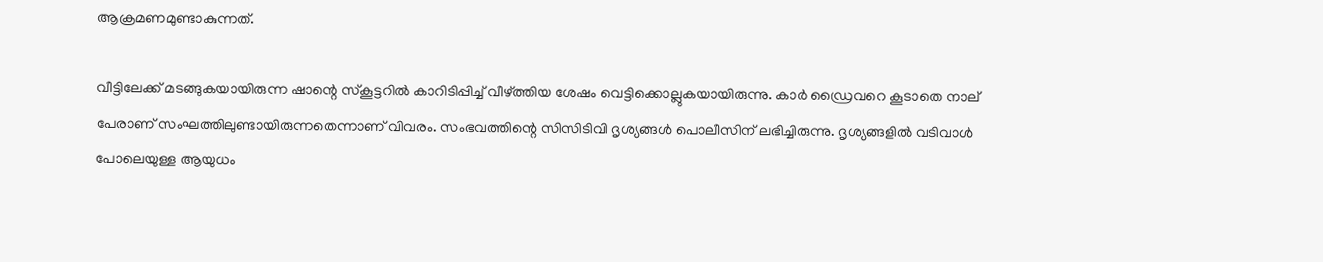ആക്രമണമുണ്ടാകുന്നത്.

വീട്ടിലേക്ക് മടങ്ങുകയായിരുന്ന ഷാന്റെ സ്കൂട്ടറിൽ കാറിടിപ്പിച്ച് വീഴ്ത്തിയ ശേഷം വെട്ടിക്കൊല്ലുകയായിരുന്നു. കാർ ഡ്രൈവറെ കൂടാതെ നാല് പേരാണ് സംഘത്തിലുണ്ടായിരുന്നതെന്നാണ് വിവരം. സംഭവത്തിന്റെ സിസിടിവി ദൃശ്യങ്ങൾ പൊലീസിന് ലഭിച്ചിരുന്നു. ദൃശ്യങ്ങളിൽ വടിവാൾ പോലെയുള്ള ആയുധം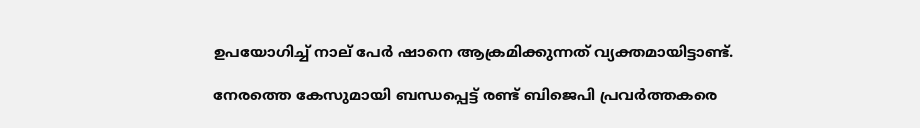ഉപയോഗിച്ച് നാല് പേർ ഷാനെ ആക്രമിക്കുന്നത് വ്യക്തമായിട്ടാണ്ട്.

നേരത്തെ കേസുമായി ബന്ധപ്പെട്ട് രണ്ട് ബിജെപി പ്രവര്‍ത്തകരെ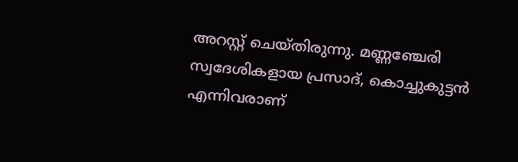അറസ്റ്റ് ചെയ്തിരുന്നു. മണ്ണഞ്ചേരി സ്വദേശികളായ പ്രസാദ്, കൊച്ചുകുട്ടന്‍ എന്നിവരാണ്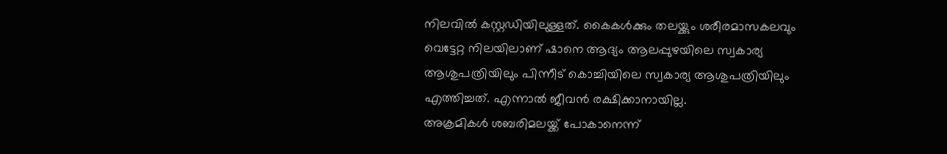നിലവിൽ കസ്റ്റഡിയിലുള്ളത്. കൈകൾക്കും തലയ്ക്കും ശരീരമാസകലവും വെട്ടേറ്റ നിലയിലാണ് ഷാനെ ആദ്യം ആലപ്പുഴയിലെ സ്വകാര്യ ആശുപത്രിയിലും പിന്നീട് കൊച്ചിയിലെ സ്വകാര്യ ആശുപത്രിയിലും എത്തിച്ചത്. എന്നാൽ ജീവൻ രക്ഷിക്കാനായില്ല.
അക്രമികൾ ശബരിമലയ്ക്ക് പോകാനെന്ന്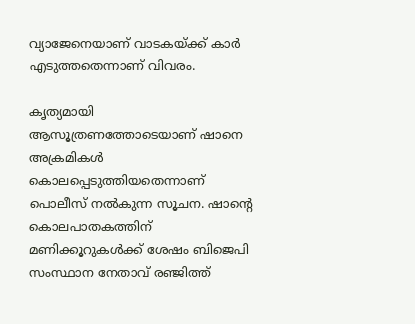വ്യാജേനെയാണ് വാടകയ്ക്ക് കാർ എടുത്തതെന്നാണ് വിവരം.

കൃത്യമായി ആസൂത്രണത്തോടെയാണ് ഷാനെ അക്രമികൾ കൊലപ്പെടുത്തിയതെന്നാണ് പൊലീസ് നൽകുന്ന സൂചന. ഷാന്റെ കൊലപാതകത്തിന് മണിക്കൂറുകൾക്ക് ശേഷം ബിജെപി സംസ്ഥാന നേതാവ് രഞ്ജിത്ത്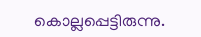കൊല്ലപ്പെട്ടിരുന്നു.